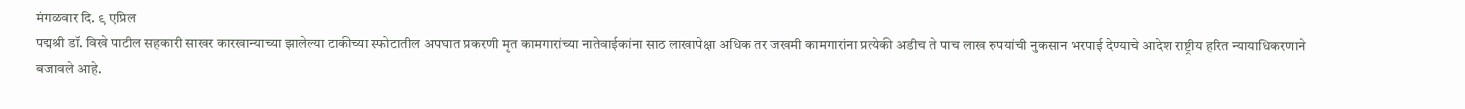मंगळवार दि. ९ एप्रिल
पद्मश्री डॉ. विखे पाटील सहकारी साखर कारखान्याच्या झालेल्या टाकीच्या स्फोटातील अपघात प्रकरणी मृत कामगारांच्या नातेवाईकांना साठ लाखापेक्षा अधिक तर जखमी कामगारांना प्रत्येकी अडीच ते पाच लाख रुपयांची नुकसान भरपाई देण्याचे आदेश राष्ट्रीय हरित न्यायाधिकरणाने बजावले आहे.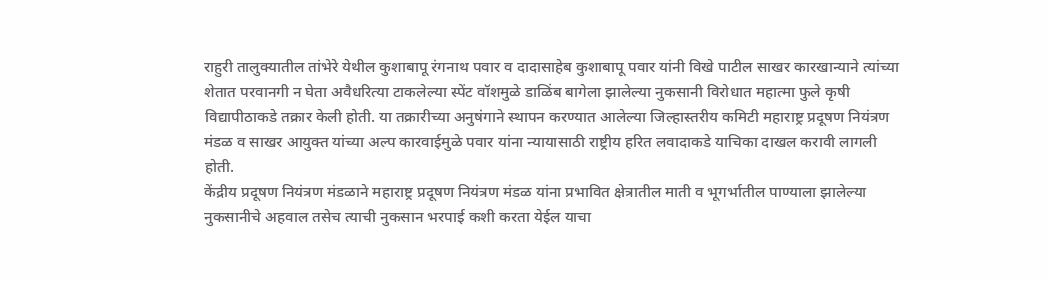राहुरी तालुक्यातील तांभेरे येथील कुशाबापू रंगनाथ पवार व दादासाहेब कुशाबापू पवार यांनी विखे पाटील साखर कारखान्याने त्यांच्या शेतात परवानगी न घेता अवैधरित्या टाकलेल्या स्पेंट वॉशमुळे डाळिंब बागेला झालेल्या नुकसानी विरोधात महात्मा फुले कृषी विद्यापीठाकडे तक्रार केली होती. या तक्रारीच्या अनुषंगाने स्थापन करण्यात आलेल्या जिल्हास्तरीय कमिटी महाराष्ट्र प्रदूषण नियंत्रण मंडळ व साखर आयुक्त यांच्या अल्प कारवाईमुळे पवार यांना न्यायासाठी राष्ट्रीय हरित लवादाकडे याचिका दाखल करावी लागली होती.
केंद्रीय प्रदूषण नियंत्रण मंडळाने महाराष्ट्र प्रदूषण नियंत्रण मंडळ यांना प्रभावित क्षेत्रातील माती व भूगर्भातील पाण्याला झालेल्या नुकसानीचे अहवाल तसेच त्याची नुकसान भरपाई कशी करता येईल याचा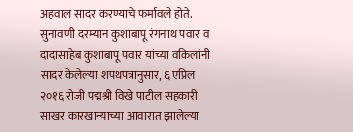अहवाल सादर करण्याचे फर्मावले होते. सुनावणी दरम्यान कुशाबापू रंगनाथ पवार व दादासाहेब कुशाबापू पवार यांच्या वकिलांनी सादर केलेल्या शपथपत्रानुसार, ६ एप्रिल २०१६ रोजी पद्मश्री विखे पाटील सहकारी साखर कारखान्याच्या आवारात झालेल्या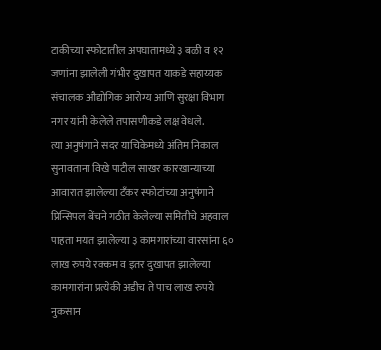टाकीच्या स्फोटातील अपघातामध्ये ३ बळी व १२ जणांना झालेली गंभीर दुखापत याकडे सहाय्यक संचालक औद्योगिक आरोग्य आणि सुरक्षा विभाग नगर यांनी केलेले तपासणीकडे लक्ष वेधले.
त्या अनुषंगाने सदर याचिकेमध्ये अंतिम निकाल सुनावताना विखे पाटील साखर कारखान्याच्या आवारात झालेल्या टँकर स्फोटांच्या अनुषंगाने प्रिन्सिपल बेंचने गठीत केलेल्या समितीचे अहवाल पाहता मयत झालेल्या ३ कामगारांच्या वारसांना ६० लाख रुपये रक्कम व इतर दुखापत झालेल्या कामगारांना प्रत्येकी अडीच ते पाच लाख रुपये नुकसान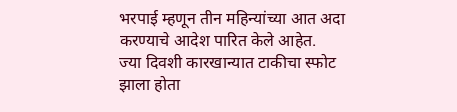भरपाई म्हणून तीन महिन्यांच्या आत अदा करण्याचे आदेश पारित केले आहेत.
ज्या दिवशी कारखान्यात टाकीचा स्फोट झाला होता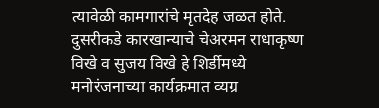त्यावेळी कामगारांचे मृतदेह जळत होते. दुसरीकडे कारखान्याचे चेअरमन राधाकृष्ण विखे व सुजय विखे हे शिर्डीमध्ये मनोरंजनाच्या कार्यक्रमात व्यग्र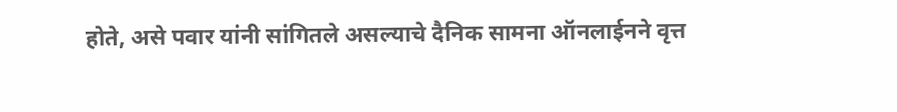होते, असे पवार यांनी सांगितले असल्याचे दैनिक सामना ऑनलाईनने वृत्त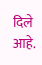दिले आहे.